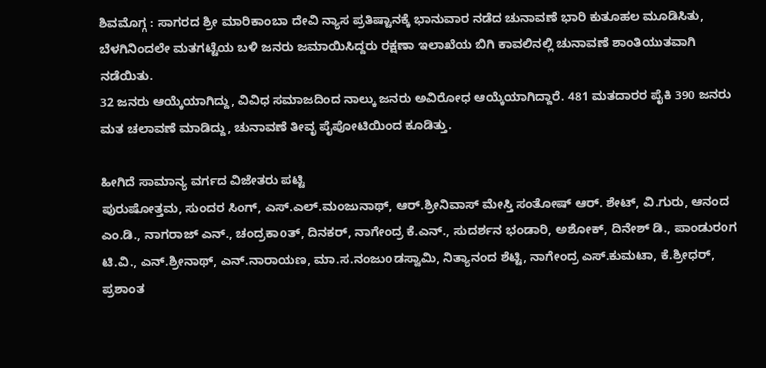ಶಿವಮೊಗ್ಗ : ಸಾಗರದ ಶ್ರೀ ಮಾರಿಕಾಂಬಾ ದೇವಿ ನ್ಯಾಸ ಪ್ರತಿಷ್ಟಾನಕ್ಕೆ ಭಾನುವಾರ ನಡೆದ ಚುನಾವಣೆ ಭಾರಿ ಕುತೂಹಲ ಮೂಡಿಸಿತು, ಬೆಳಗಿನಿಂದಲೇ ಮತಗಟ್ಟೆಯ ಬಳಿ ಜನರು ಜಮಾಯಿಸಿದ್ದರು ರಕ್ಷಣಾ ಇಲಾಖೆಯ ಬಿಗಿ ಕಾವಲಿನಲ್ಲಿ ಚುನಾವಣೆ ಶಾಂತಿಯುತವಾಗಿ ನಡೆಯಿತು.
32 ಜನರು ಆಯ್ಕೆಯಾಗಿದ್ದು, ವಿವಿಧ ಸಮಾಜದಿಂದ ನಾಲ್ಕು ಜನರು ಅವಿರೋಧ ಆಯ್ಕೆಯಾಗಿದ್ದಾರೆ. 481 ಮತದಾರರ ಪೈಕಿ 390 ಜನರು ಮತ ಚಲಾವಣೆ ಮಾಡಿದ್ದು, ಚುನಾವಣೆ ತೀವೃ ಪೈಪೋಟಿಯಿಂದ ಕೂಡಿತ್ತು.

ಹೀಗಿದೆ ಸಾಮಾನ್ಯ ವರ್ಗದ ವಿಜೇತರು ಪಟ್ಟಿ
ಪುರುಷೋತ್ತಮ, ಸುಂದರ ಸಿಂಗ್, ಎಸ್.ಎಲ್.ಮಂಜುನಾಥ್, ಆರ್.ಶ್ರೀನಿವಾಸ್ ಮೇಸ್ತಿ ಸಂತೋಷ್ ಆರ್. ಶೇಟ್, ವಿ.ಗುರು, ಆನಂದ ಎಂ.ಡಿ., ನಾಗರಾಜ್ ಎನ್., ಚಂದ್ರಕಾoತ್, ದಿನಕರ್, ನಾಗೇಂದ್ರ ಕೆ.ಎನ್., ಸುದರ್ಶನ ಭಂಡಾರಿ, ಅಶೋಕ್, ದಿನೇಶ್ ಡಿ., ಪಾಂಡುರoಗ ಟಿ.ವಿ., ಎನ್.ಶ್ರೀನಾಥ್, ಎನ್.ನಾರಾಯಣ, ಮಾ.ಸ.ನಂಜುoಡಸ್ವಾಮಿ, ನಿತ್ಯಾನಂದ ಶೆಟ್ಟಿ, ನಾಗೇಂದ್ರ ಎಸ್.ಕುಮಟಾ, ಕೆ.ಶ್ರೀಧರ್, ಪ್ರಶಾಂತ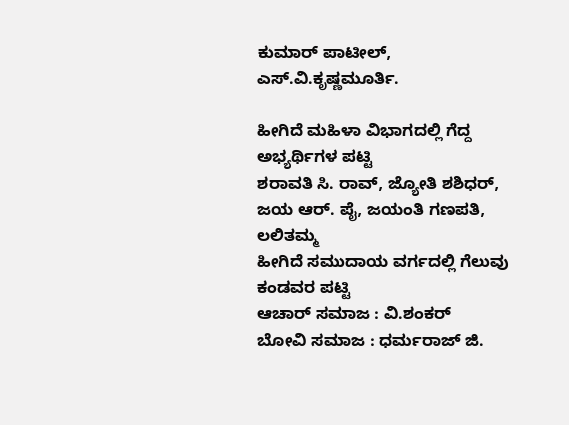ಕುಮಾರ್ ಪಾಟೀಲ್, ಎಸ್.ವಿ.ಕೃಷ್ಣಮೂರ್ತಿ.

ಹೀಗಿದೆ ಮಹಿಳಾ ವಿಭಾಗದಲ್ಲಿ ಗೆದ್ದ ಅಭ್ಯರ್ಥಿಗಳ ಪಟ್ಟಿ
ಶರಾವತಿ ಸಿ. ರಾವ್, ಜ್ಯೋತಿ ಶಶಿಧರ್, ಜಯ ಆರ್. ಪೈ, ಜಯಂತಿ ಗಣಪತಿ, ಲಲಿತಮ್ಮ
ಹೀಗಿದೆ ಸಮುದಾಯ ವರ್ಗದಲ್ಲಿ ಗೆಲುವು ಕಂಡವರ ಪಟ್ಟಿ
ಆಚಾರ್ ಸಮಾಜ : ವಿ.ಶಂಕರ್
ಬೋವಿ ಸಮಾಜ : ಧರ್ಮರಾಜ್ ಜಿ.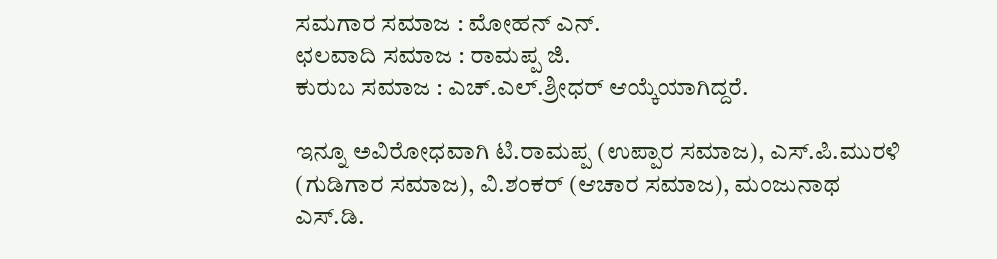ಸಮಗಾರ ಸಮಾಜ : ಮೋಹನ್ ಎನ್.
ಛಲವಾದಿ ಸಮಾಜ : ರಾಮಪ್ಪ ಜಿ.
ಕುರುಬ ಸಮಾಜ : ಎಚ್.ಎಲ್.ಶ್ರೀಧರ್ ಆಯ್ಕೆಯಾಗಿದ್ದರೆ.

ಇನ್ನೂ ಅವಿರೋಧವಾಗಿ ಟಿ.ರಾಮಪ್ಪ (ಉಪ್ಪಾರ ಸಮಾಜ), ಎಸ್.ಪಿ.ಮುರಳಿ (ಗುಡಿಗಾರ ಸಮಾಜ), ವಿ.ಶಂಕರ್ (ಆಚಾರ ಸಮಾಜ), ಮಂಜುನಾಥ ಎಸ್.ಡಿ.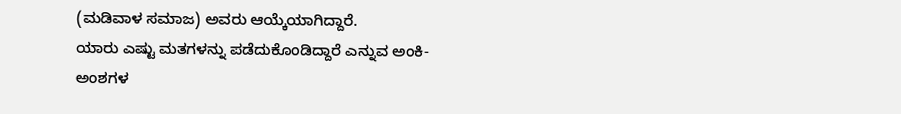(ಮಡಿವಾಳ ಸಮಾಜ) ಅವರು ಆಯ್ಕೆಯಾಗಿದ್ದಾರೆ.
ಯಾರು ಎಷ್ಟು ಮತಗಳನ್ನು ಪಡೆದುಕೊಂಡಿದ್ದಾರೆ ಎನ್ನುವ ಅಂಕಿ-ಅಂಶಗಳ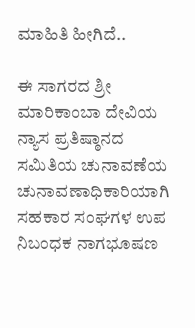ಮಾಹಿತಿ ಹೀಗಿದೆ..

ಈ ಸಾಗರದ ಶ್ರೀ ಮಾರಿಕಾಂಬಾ ದೇವಿಯ ನ್ಯಾಸ ಪ್ರತಿಷ್ಠಾನದ ಸಮಿತಿಯ ಚುನಾವಣೆಯ ಚುನಾವಣಾಧಿಕಾರಿಯಾಗಿ ಸಹಕಾರ ಸಂಘಗಳ ಉಪ ನಿಬಂಧಕ ನಾಗಭೂಷಣ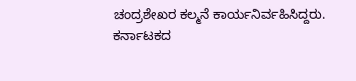ಚಂದ್ರಶೇಖರ ಕಲ್ಮನೆ ಕಾರ್ಯನಿರ್ವಹಿಸಿದ್ದರು.
ಕರ್ನಾಟಕದ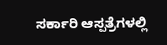ಸರ್ಕಾರಿ ಆಸ್ಪತ್ರೆಗಳಲ್ಲಿ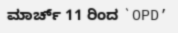ಮಾರ್ಚ್ 11 ರಿಂದ `OPD’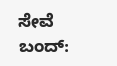ಸೇವೆ ಬಂದ್: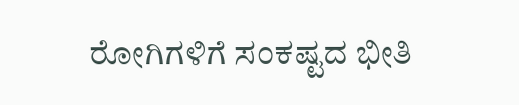ರೋಗಿಗಳಿಗೆ ಸಂಕಷ್ಟದ ಭೀತಿ